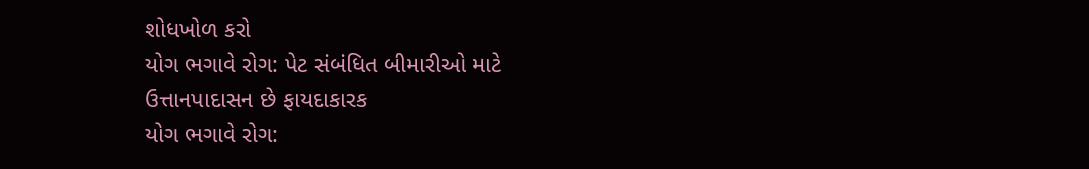શોધખોળ કરો
યોગ ભગાવે રોગ: પેટ સંબંધિત બીમારીઓ માટે ઉત્તાનપાદાસન છે ફાયદાકારક
યોગ ભગાવે રોગ: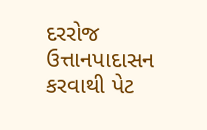દરરોજ ઉત્તાનપાદાસન કરવાથી પેટ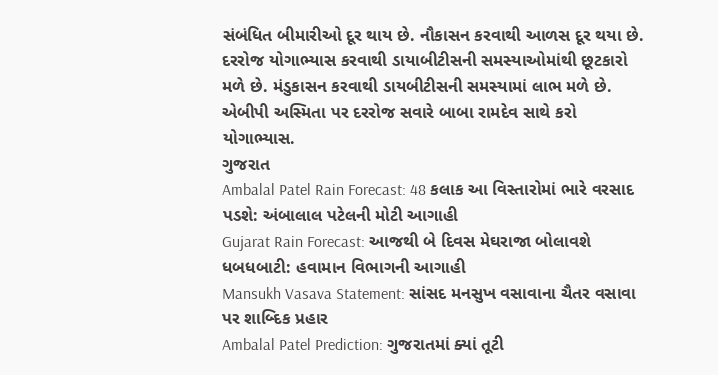સંબંધિત બીમારીઓ દૂર થાય છે. નૌકાસન કરવાથી આળસ દૂર થયા છે. દરરોજ યોગાભ્યાસ કરવાથી ડાયાબીટીસની સમસ્યાઓમાંથી છૂટકારો મળે છે. મંડુકાસન કરવાથી ડાયબીટીસની સમસ્યામાં લાભ મળે છે. એબીપી અસ્મિતા પર દરરોજ સવારે બાબા રામદેવ સાથે કરો યોગાભ્યાસ.
ગુજરાત
Ambalal Patel Rain Forecast: 48 કલાક આ વિસ્તારોમાં ભારે વરસાદ પડશે: અંબાલાલ પટેલની મોટી આગાહી
Gujarat Rain Forecast: આજથી બે દિવસ મેઘરાજા બોલાવશે ધબધબાટી: હવામાન વિભાગની આગાહી
Mansukh Vasava Statement: સાંસદ મનસુખ વસાવાના ચૈતર વસાવા પર શાબ્દિક પ્રહાર
Ambalal Patel Prediction: ગુજરાતમાં ક્યાં તૂટી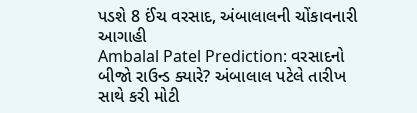પડશે 8 ઈંચ વરસાદ, અંબાલાલની ચોંકાવનારી આગાહી
Ambalal Patel Prediction: વરસાદનો બીજો રાઉન્ડ ક્યારે? અંબાલાલ પટેલે તારીખ સાથે કરી મોટી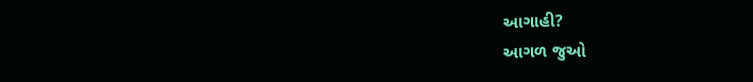આગાહી?
આગળ જુઓ